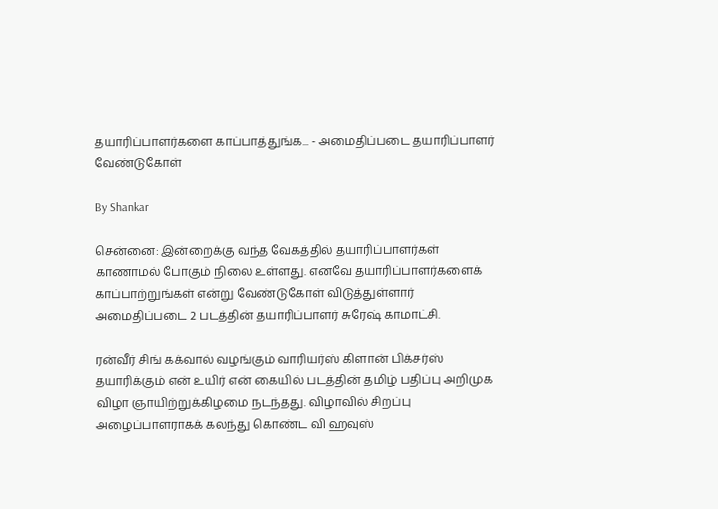தயாரிப்பாளர்களை காப்பாத்துங்க... - அமைதிப்படை தயாரிப்பாளர் வேண்டுகோள்

By Shankar

சென்னை: இன்றைக்கு வந்த வேகத்தில் தயாரிப்பாளர்கள் காணாமல் போகும் நிலை உள்ளது. எனவே தயாரிப்பாளர்களைக் காப்பாற்றுங்கள் என்று வேண்டுகோள் விடுத்துள்ளார் அமைதிப்படை 2 படத்தின் தயாரிப்பாளர் சுரேஷ் காமாட்சி.

ரன்வீர் சிங் கக்வால் வழங்கும் வாரியர்ஸ் கிளான் பிக்சர்ஸ் தயாரிக்கும் என் உயிர் என் கையில் படத்தின் தமிழ் பதிப்பு அறிமுக விழா ஞாயிற்றுக்கிழமை நடந்தது. விழாவில் சிறப்பு அழைப்பாளராகக் கலந்து கொண்ட வி ஹவுஸ்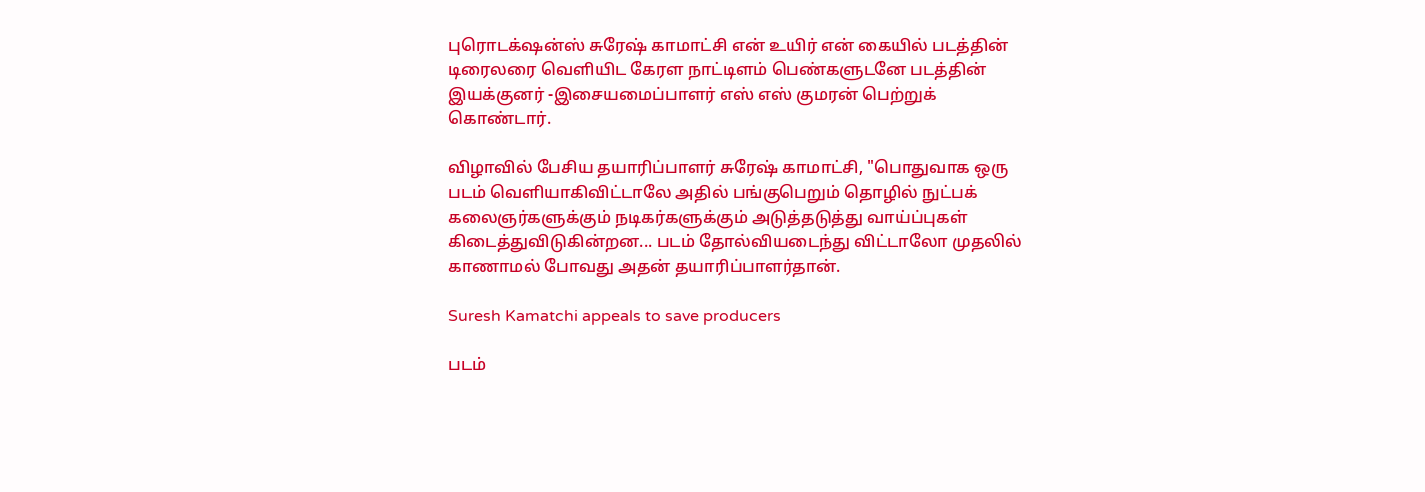புரொடக்‌ஷன்ஸ் சுரேஷ் காமாட்சி என் உயிர் என் கையில் படத்தின் டிரைலரை வெளியிட கேரள நாட்டிளம் பெண்களுடனே படத்தின் இயக்குனர் -இசையமைப்பாளர் எஸ் எஸ் குமரன் பெற்றுக் கொண்டார்.

விழாவில் பேசிய தயாரிப்பாளர் சுரேஷ் காமாட்சி, "பொதுவாக ஒரு படம் வெளியாகிவிட்டாலே அதில் பங்குபெறும் தொழில் நுட்பக் கலைஞர்களுக்கும் நடிகர்களுக்கும் அடுத்தடுத்து வாய்ப்புகள் கிடைத்துவிடுகின்றன... படம் தோல்வியடைந்து விட்டாலோ முதலில் காணாமல் போவது அதன் தயாரிப்பாளர்தான்.

Suresh Kamatchi appeals to save producers

படம்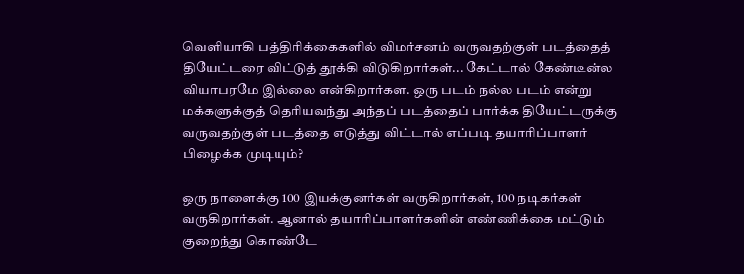வெளியாகி பத்திரிக்கைகளில் விமர்சனம் வருவதற்குள் படத்தைத் தியேட்டரை விட்டுத் தூக்கி விடுகிறார்கள்... கேட்டால் கேண்டீன்ல வியாபரமே இல்லை என்கிறார்கள. ஒரு படம் நல்ல படம் என்று மக்களுக்குத் தெரியவந்து அந்தப் படத்தைப் பார்க்க தியேட்டருக்கு வருவதற்குள் படத்தை எடுத்து விட்டால் எப்படி தயாரிப்பாளர் பிழைக்க முடியும்?

ஒரு நாளைக்கு 100 இயக்குனர்கள் வருகிறார்கள், 100 நடிகர்கள் வருகிறார்கள். ஆனால் தயாரிப்பாளர்களின் எண்ணிக்கை மட்டும் குறைந்து கொண்டே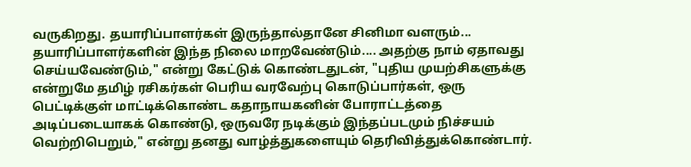வருகிறது. தயாரிப்பாளர்கள் இருந்தால்தானே சினிமா வளரும்... தயாரிப்பாளர்களின் இந்த நிலை மாறவேண்டும்.... அதற்கு நாம் ஏதாவது செய்யவேண்டும்," என்று கேட்டுக் கொண்டதுடன், "புதிய முயற்சிகளுக்கு என்றுமே தமிழ் ரசிகர்கள் பெரிய வரவேற்பு கொடுப்பார்கள், ஒரு பெட்டிக்குள் மாட்டிக்கொண்ட கதாநாயகனின் போராட்டத்தை அடிப்படையாகக் கொண்டு, ஒருவரே நடிக்கும் இந்தப்படமும் நிச்சயம் வெற்றிபெறும்," என்று தனது வாழ்த்துகளையும் தெரிவித்துக்கொண்டார்.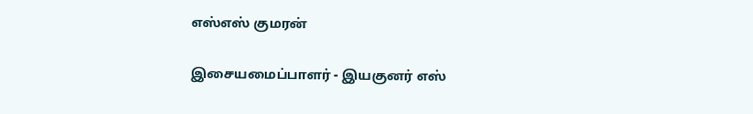எஸ்எஸ் குமரன்

இசையமைப்பாளர் - இயகுனர் எஸ்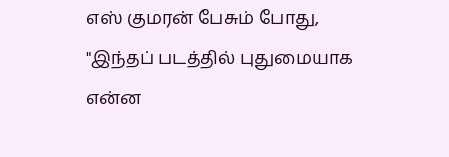எஸ் குமரன் பேசும் போது, "இந்தப் படத்தில் புதுமையாக என்ன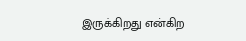இருக்கிறது என்கிற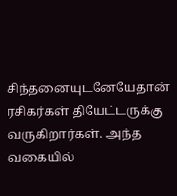சிந்தனையுடனேயேதான் ரசிகர்கள் தியேட்டருக்கு வருகிறார்கள். அந்த வகையில்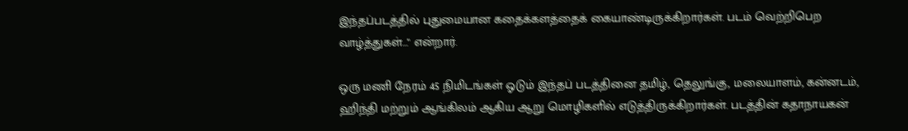இந்தப்படத்தில் புதுமையான கதைக்களத்தைக் கையாண்டிருக்கிறார்கள். படம் வெற்றிபெற வாழ்த்துகள்..." என்றார்.

ஒரு மணி நேரம் 45 நிமிடங்கள் ஓடும் இந்தப் படத்தினை தமிழ், தெலுங்கு, மலையாளம், கன்னடம், ஹிந்தி மற்றும் ஆங்கிலம் ஆகிய ஆறு மொழிகளில் எடுத்திருக்கிறார்கள். படத்தின் கதாநாயகன்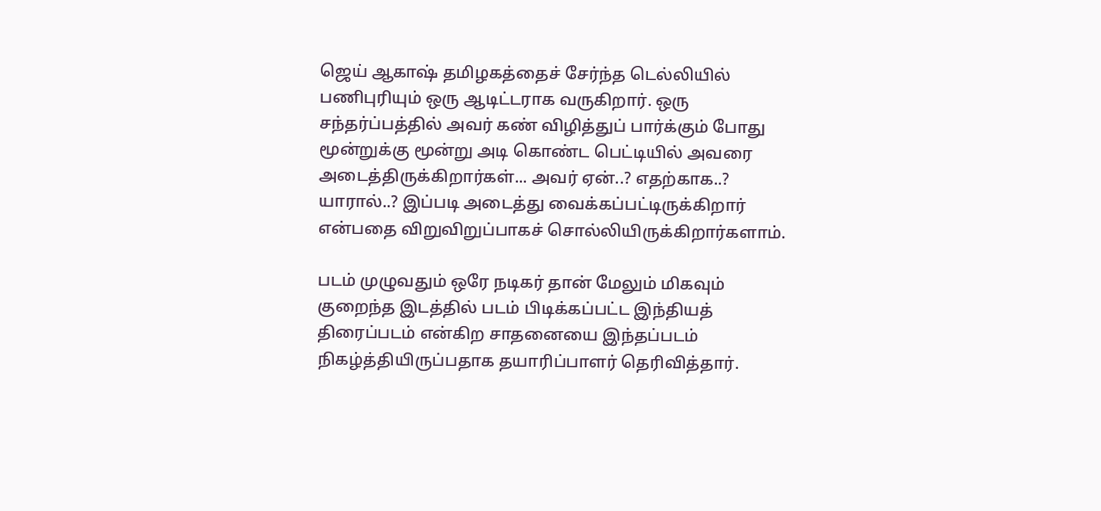ஜெய் ஆகாஷ் தமிழகத்தைச் சேர்ந்த டெல்லியில் பணிபுரியும் ஒரு ஆடிட்டராக வருகிறார். ஒரு சந்தர்ப்பத்தில் அவர் கண் விழித்துப் பார்க்கும் போது மூன்றுக்கு மூன்று அடி கொண்ட பெட்டியில் அவரை அடைத்திருக்கிறார்கள்... அவர் ஏன்..? எதற்காக..? யாரால்..? இப்படி அடைத்து வைக்கப்பட்டிருக்கிறார் என்பதை விறுவிறுப்பாகச் சொல்லியிருக்கிறார்களாம்.

படம் முழுவதும் ஒரே நடிகர் தான் மேலும் மிகவும் குறைந்த இடத்தில் படம் பிடிக்கப்பட்ட இந்தியத் திரைப்படம் என்கிற சாதனையை இந்தப்படம் நிகழ்த்தியிருப்பதாக தயாரிப்பாளர் தெரிவித்தார்.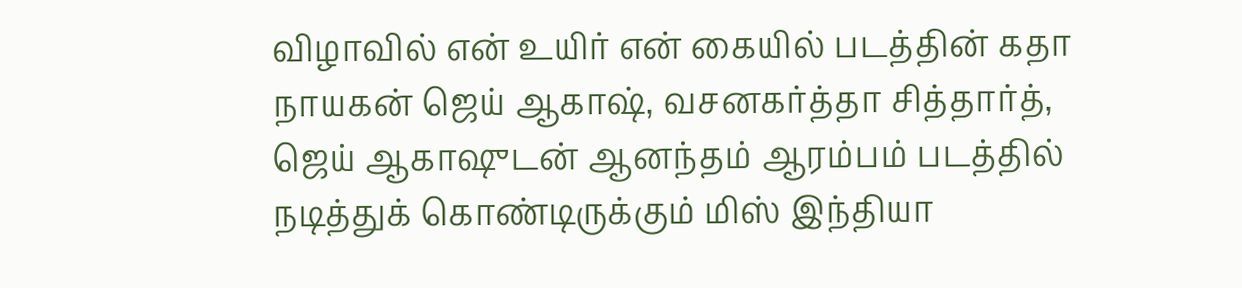விழாவில் என் உயிர் என் கையில் படத்தின் கதா நாயகன் ஜெய் ஆகாஷ், வசனகர்த்தா சித்தார்த், ஜெய் ஆகாஷுடன் ஆனந்தம் ஆரம்பம் படத்தில் நடித்துக் கொண்டிருக்கும் மிஸ் இந்தியா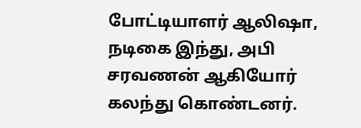போட்டியாளர் ஆலிஷா, நடிகை இந்து, அபி சரவணன் ஆகியோர் கலந்து கொண்டனர்.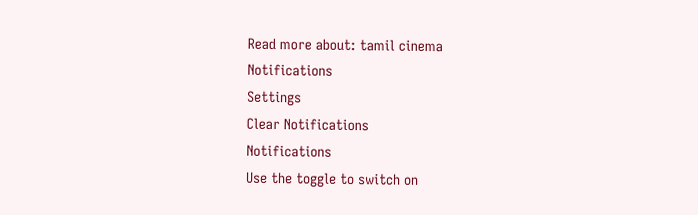Read more about: tamil cinema
Notifications
Settings
Clear Notifications
Notifications
Use the toggle to switch on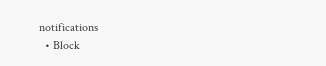notifications
  • Block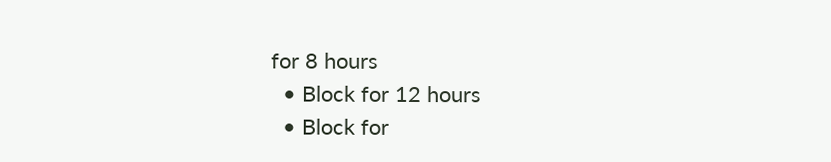for 8 hours
  • Block for 12 hours
  • Block for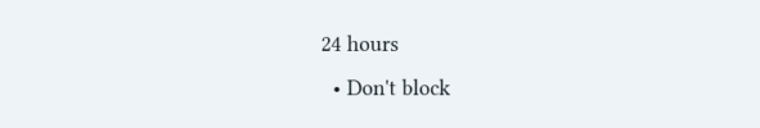24 hours
  • Don't block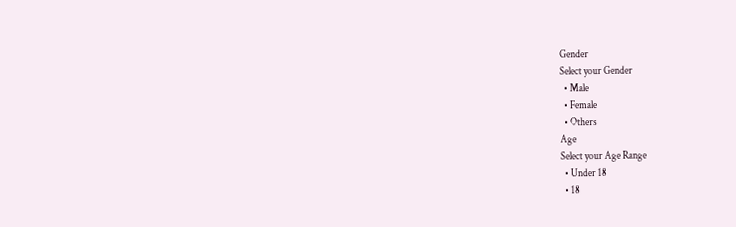Gender
Select your Gender
  • Male
  • Female
  • Others
Age
Select your Age Range
  • Under 18
  • 18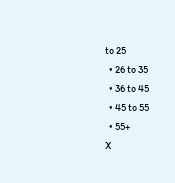to 25
  • 26 to 35
  • 36 to 45
  • 45 to 55
  • 55+
X